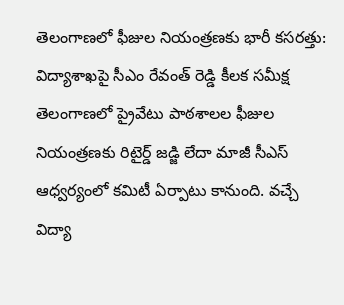తెలంగాణలో ఫీజుల నియంత్రణకు భారీ కసరత్తు: విద్యాశాఖపై సీఎం రేవంత్ రెడ్డి కీలక సమీక్ష
తెలంగాణలో ప్రైవేటు పాఠశాలల ఫీజుల నియంత్రణకు రిటైర్డ్ జడ్జి లేదా మాజీ సీఎస్ ఆధ్వర్యంలో కమిటీ ఏర్పాటు కానుంది. వచ్చే విద్యా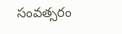సంవత్సరం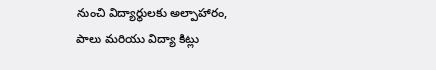నుంచి విద్యార్థులకు అల్పాహారం, పాలు మరియు విద్యా కిట్లు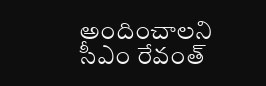అందించాలని సీఎం రేవంత్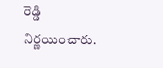రెడ్డి నిర్ణయించారు.